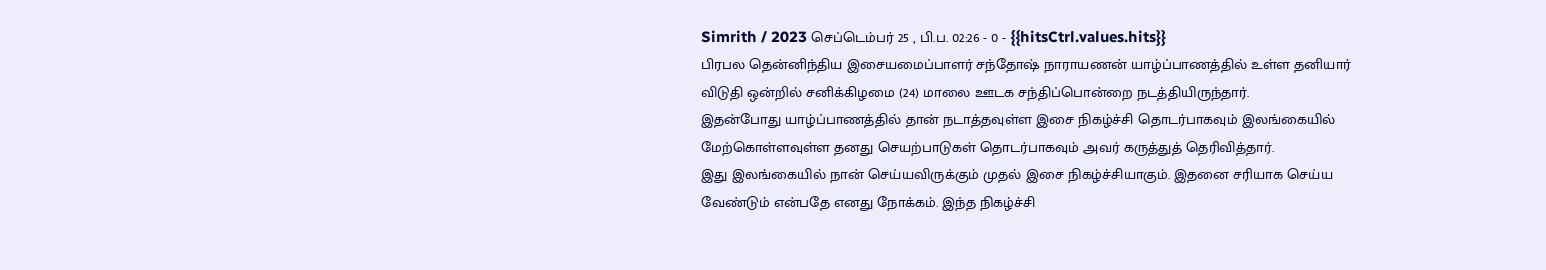Simrith / 2023 செப்டெம்பர் 25 , பி.ப. 02:26 - 0 - {{hitsCtrl.values.hits}}
பிரபல தென்னிந்திய இசையமைப்பாளர் சந்தோஷ் நாராயணன் யாழ்ப்பாணத்தில் உள்ள தனியார் விடுதி ஒன்றில் சனிக்கிழமை (24) மாலை ஊடக சந்திப்பொன்றை நடத்தியிருந்தார்.
இதன்போது யாழ்ப்பாணத்தில் தான் நடாத்தவுள்ள இசை நிகழ்ச்சி தொடர்பாகவும் இலங்கையில் மேற்கொள்ளவுள்ள தனது செயற்பாடுகள் தொடர்பாகவும் அவர் கருத்துத் தெரிவித்தார்.
இது இலங்கையில் நான் செய்யவிருக்கும் முதல் இசை நிகழ்ச்சியாகும். இதனை சரியாக செய்ய வேண்டும் என்பதே எனது நோக்கம். இந்த நிகழ்ச்சி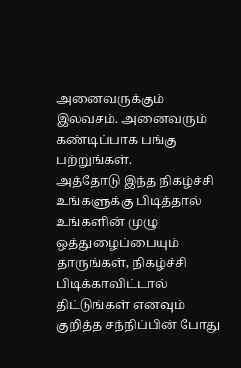அனைவருக்கும் இலவசம். அனைவரும் கண்டிப்பாக பங்கு பற்றுங்கள்.
அத்தோடு இந்த நிகழ்ச்சி உங்களுக்கு பிடித்தால் உங்களின் முழு ஒத்துழைப்பையும் தாருங்கள், நிகழ்ச்சி பிடிக்காவிட்டால் திட்டுங்கள் எனவும் குறித்த சந்நிப்பின் போது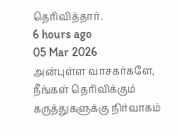தெரிவித்தார்.
6 hours ago
05 Mar 2026
அன்புள்ள வாசகர்களே,
நீங்கள் தெரிவிக்கும் கருத்துகளுக்கு நிர்வாகம்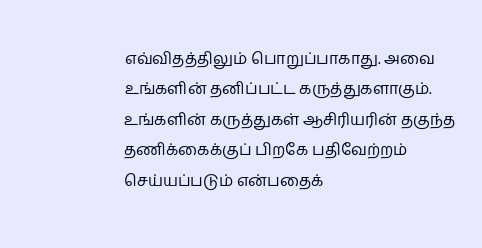எவ்விதத்திலும் பொறுப்பாகாது. அவை உங்களின் தனிப்பட்ட கருத்துகளாகும். உங்களின் கருத்துகள் ஆசிரியரின் தகுந்த தணிக்கைக்குப் பிறகே பதிவேற்றம் செய்யப்படும் என்பதைக்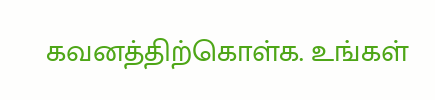கவனத்திற்கொள்க. உங்கள்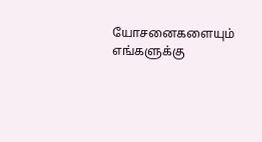யோசனைகளையும் எங்களுக்கு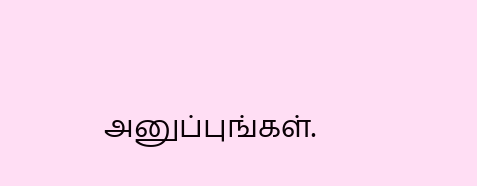அனுப்புங்கள்.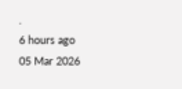.
6 hours ago
05 Mar 2026